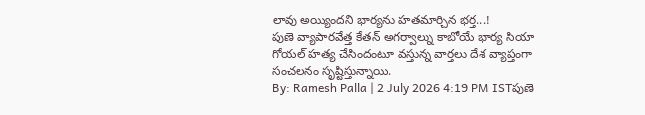లావు అయ్యిందని భార్యను హతమార్చిన భర్త...!
పుణె వ్యాపారవేత్త కేతన్ అగర్వాల్ను కాబోయే భార్య సియా గోయల్ హత్య చేసిందంటూ వస్తున్న వార్తలు దేశ వ్యాప్తంగా సంచలనం సృష్టిస్తున్నాయి.
By: Ramesh Palla | 2 July 2026 4:19 PM ISTపుణె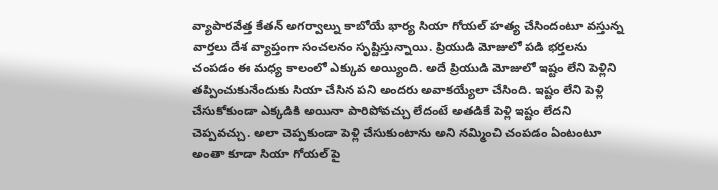వ్యాపారవేత్త కేతన్ అగర్వాల్ను కాబోయే భార్య సియా గోయల్ హత్య చేసిందంటూ వస్తున్న వార్తలు దేశ వ్యాప్తంగా సంచలనం సృష్టిస్తున్నాయి. ప్రియుడి మోజులో పడి భర్తలను చంపడం ఈ మధ్య కాలంలో ఎక్కువ అయ్యింది. అదే ప్రియుడి మోజులో ఇష్టం లేని పెళ్లిని తప్పించుకునేందుకు సియా చేసిన పని అందరు అవాకయ్యేలా చేసింది. ఇష్టం లేని పెళ్లి చేసుకోకుండా ఎక్కడికి అయినా పారిపోవచ్చు లేదంటే అతడికే పెళ్లి ఇష్టం లేదని చెప్పవచ్చు. అలా చెప్పకుండా పెళ్లి చేసుకుంటాను అని నమ్మించి చంపడం ఏంటంటూ అంతా కూడా సియా గోయల్ పై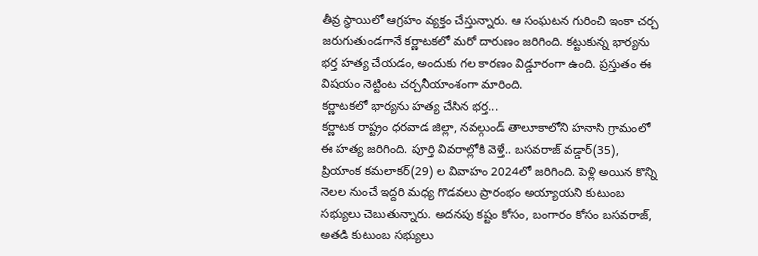తీవ్ర స్థాయిలో ఆగ్రహం వ్యక్తం చేస్తున్నారు. ఆ సంఘటన గురించి ఇంకా చర్చ జరుగుతుండగానే కర్ణాటకలో మరో దారుణం జరిగింది. కట్టుకున్న భార్యను భర్త హత్య చేయడం, అందుకు గల కారణం విడ్డూరంగా ఉంది. ప్రస్తుతం ఈ విషయం నెట్టింట చర్చనీయాంశంగా మారింది.
కర్ణాటకలో భార్యను హత్య చేసిన భర్త...
కర్ణాటక రాష్ట్రం ధరవాడ జిల్లా, నవల్గుండ్ తాలూకాలోని హనాసి గ్రామంలో ఈ హత్య జరిగింది. పూర్తి వివరాల్లోకి వెళ్తే.. బసవరాజ్ వడ్డార్(35), ప్రియాంక కమలాకర్(29) ల వివాహం 2024లో జరిగింది. పెళ్లి అయిన కొన్ని నెలల నుంచే ఇద్దరి మధ్య గొడవలు ప్రారంభం అయ్యాయని కుటుంబ సభ్యులు చెబుతున్నారు. అదనపు కష్టం కోసం, బంగారం కోసం బసవరాజ్, అతడి కుటుంబ సభ్యులు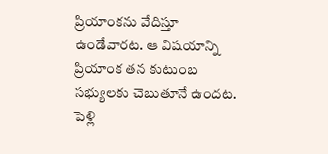ప్రియాంకను వేదిస్తూ ఉండేవారట. ఆ విషయాన్ని ప్రియాంక తన కుటుంబ సభ్యులకు చెబుతూనే ఉందట. పెళ్లి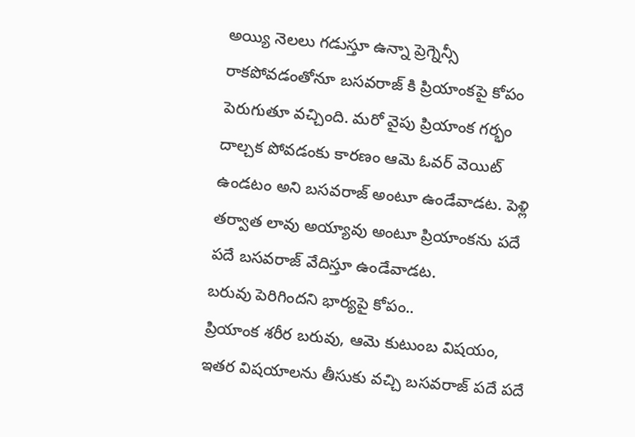అయ్యి నెలలు గడుస్తూ ఉన్నా ప్రెగ్నెన్సీ రాకపోవడంతోనూ బసవరాజ్ కి ప్రియాంకపై కోపం పెరుగుతూ వచ్చింది. మరో వైపు ప్రియాంక గర్భం దాల్చక పోవడంకు కారణం ఆమె ఓవర్ వెయిట్ ఉండటం అని బసవరాజ్ అంటూ ఉండేవాడట. పెళ్లి తర్వాత లావు అయ్యావు అంటూ ప్రియాంకను పదే పదే బసవరాజ్ వేదిస్తూ ఉండేవాడట.
బరువు పెరిగిందని భార్యపై కోపం..
ప్రియాంక శరీర బరువు, ఆమె కుటుంబ విషయం, ఇతర విషయాలను తీసుకు వచ్చి బసవరాజ్ పదే పదే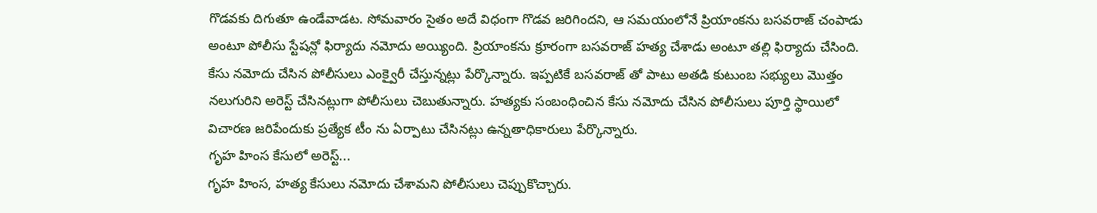గొడవకు దిగుతూ ఉండేవాడట. సోమవారం సైతం అదే విధంగా గొడవ జరిగిందని, ఆ సమయంలోనే ప్రియాంకను బసవరాజ్ చంపాడు అంటూ పోలీసు స్టేషన్లో ఫిర్యాదు నమోదు అయ్యింది. ప్రియాంకను క్రూరంగా బసవరాజ్ హత్య చేశాడు అంటూ తల్లి ఫిర్యాదు చేసింది. కేసు నమోదు చేసిన పోలీసులు ఎంక్వైరీ చేస్తున్నట్లు పేర్కొన్నారు. ఇప్పటికే బసవరాజ్ తో పాటు అతడి కుటుంబ సభ్యులు మొత్తం నలుగురిని అరెస్ట్ చేసినట్లుగా పోలీసులు చెబుతున్నారు. హత్యకు సంబంధించిన కేసు నమోదు చేసిన పోలీసులు పూర్తి స్థాయిలో విచారణ జరిపేందుకు ప్రత్యేక టీం ను ఏర్పాటు చేసినట్లు ఉన్నతాధికారులు పేర్కొన్నారు.
గృహ హింస కేసులో అరెస్ట్...
గృహ హింస, హత్య కేసులు నమోదు చేశామని పోలీసులు చెప్పుకొచ్చారు.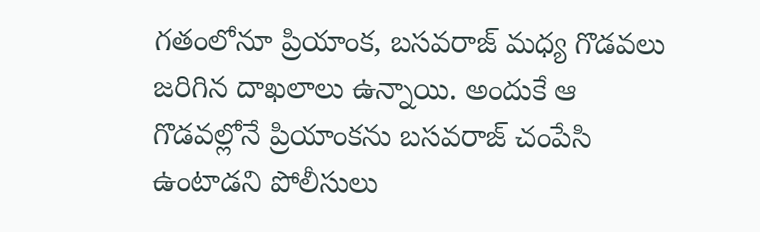గతంలోనూ ప్రియాంక, బసవరాజ్ మధ్య గొడవలు జరిగిన దాఖలాలు ఉన్నాయి. అందుకే ఆ గొడవల్లోనే ప్రియాంకను బసవరాజ్ చంపేసి ఉంటాడని పోలీసులు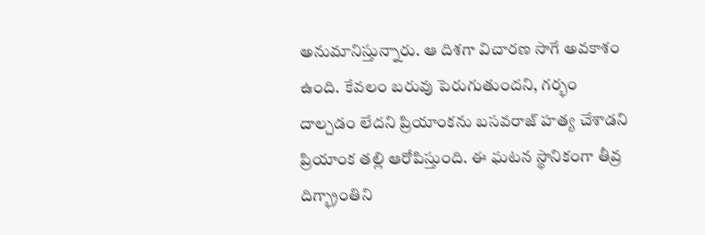అనుమానిస్తున్నారు. ఆ దిశగా విచారణ సాగే అవకాశం ఉంది. కేవలం బరువు పెరుగుతుందని, గర్భం దాల్చడం లేదని ప్రియాంకను బసవరాజ్ హత్య చేశాడని ప్రియాంక తల్లి ఆరోపిస్తుంది. ఈ ఘటన స్థానికంగా తీవ్ర దిగ్భ్రాంతిని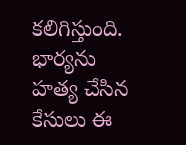కలిగిస్తుంది. భార్యను హత్య చేసిన కేసులు ఈ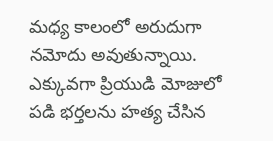మధ్య కాలంలో అరుదుగా నమోదు అవుతున్నాయి. ఎక్కువగా ప్రియుడి మోజులో పడి భర్తలను హత్య చేసిన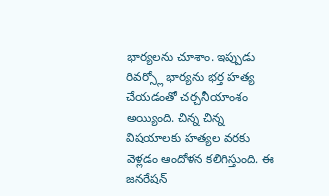భార్యలను చూశాం. ఇప్పుడు రివర్స్లో భార్యను భర్త హత్య చేయడంతో చర్చనీయాంశం అయ్యింది. చిన్న చిన్న విషయాలకు హత్యల వరకు వెళ్లడం ఆందోళన కలిగిస్తుంది. ఈ జనరేషన్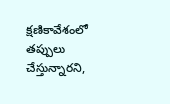క్షణికావేశంలో తప్పులు చేస్తున్నారని,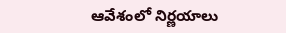ఆవేశంలో నిర్ణయాలు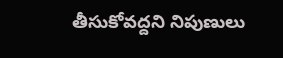తీసుకోవద్దని నిపుణులు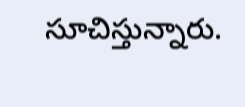సూచిస్తున్నారు.